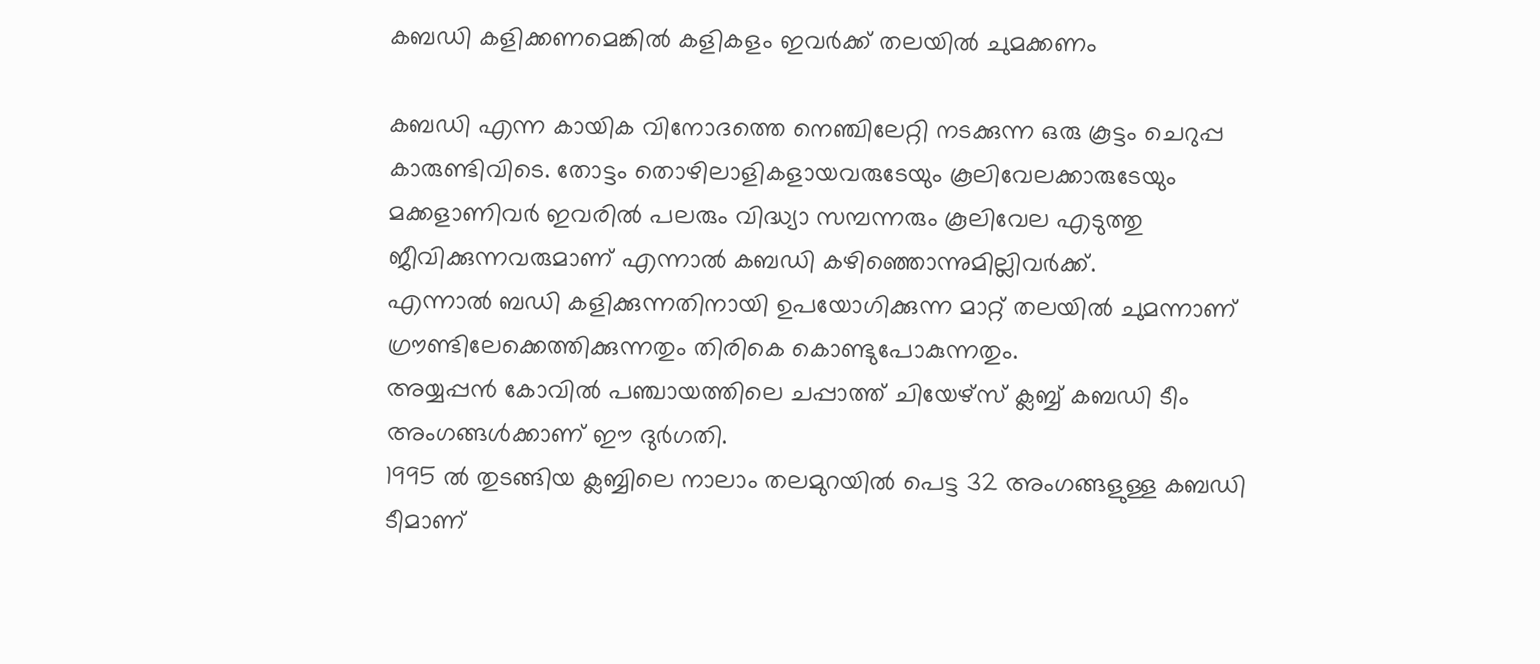കബഡി കളിക്കണമെങ്കിൽ കളികളം ഇവർക്ക് തലയിൽ ചുമക്കണം

കബഡി എന്ന കായിക വിനോദത്തെ നെഞ്ചിലേറ്റി നടക്കുന്ന ഒരു കൂട്ടം ചെറുപ്പ കാരുണ്ടിവിടെ. തോട്ടം തൊഴിലാളികളായവരുടേയും കൂലിവേലക്കാരുടേയും മക്കളാണിവർ ഇവരിൽ പലരും വിദ്ധ്യാ സമ്പന്നരും കൂലിവേല എടുത്തു ജീവിക്കുന്നവരുമാണ് എന്നാൽ കബഡി കഴിഞ്ഞൊന്നുമില്ലിവർക്ക്.
എന്നാൽ ബഡി കളിക്കുന്നതിനായി ഉപയോഗിക്കുന്ന മാറ്റ് തലയിൽ ചുമന്നാണ് ഗ്രൗണ്ടിലേക്കെത്തിക്കുന്നതും തിരികെ കൊണ്ടുപോകുന്നതും.
അയ്യപ്പൻ കോവിൽ പഞ്ചായത്തിലെ ചപ്പാത്ത് ചിയേഴ്സ് ക്ലബ്ബ് കബഡി ടീം അംഗങ്ങൾക്കാണ് ഈ ദുർഗതി.
1995 ൽ തുടങ്ങിയ ക്ലബ്ബിലെ നാലാം തലമുറയിൽ പെട്ട 32 അംഗങ്ങളുള്ള കബഡി ടീമാണ്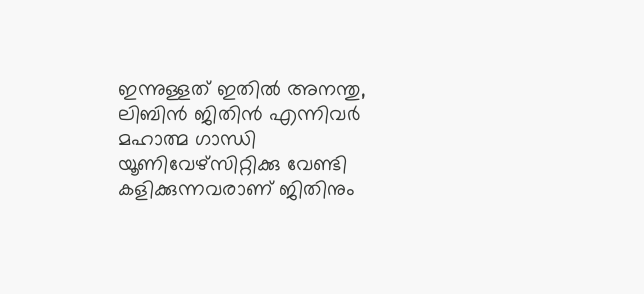ഇന്നുള്ളത് ഇതിൽ അനന്തു, ലിബിൻ ജിതിൻ എന്നിവർ മഹാത്മ ഗാന്ധി യൂണിവേഴ്സിറ്റിക്കു വേണ്ടി കളിക്കുന്നവരാണ് ജിതിനും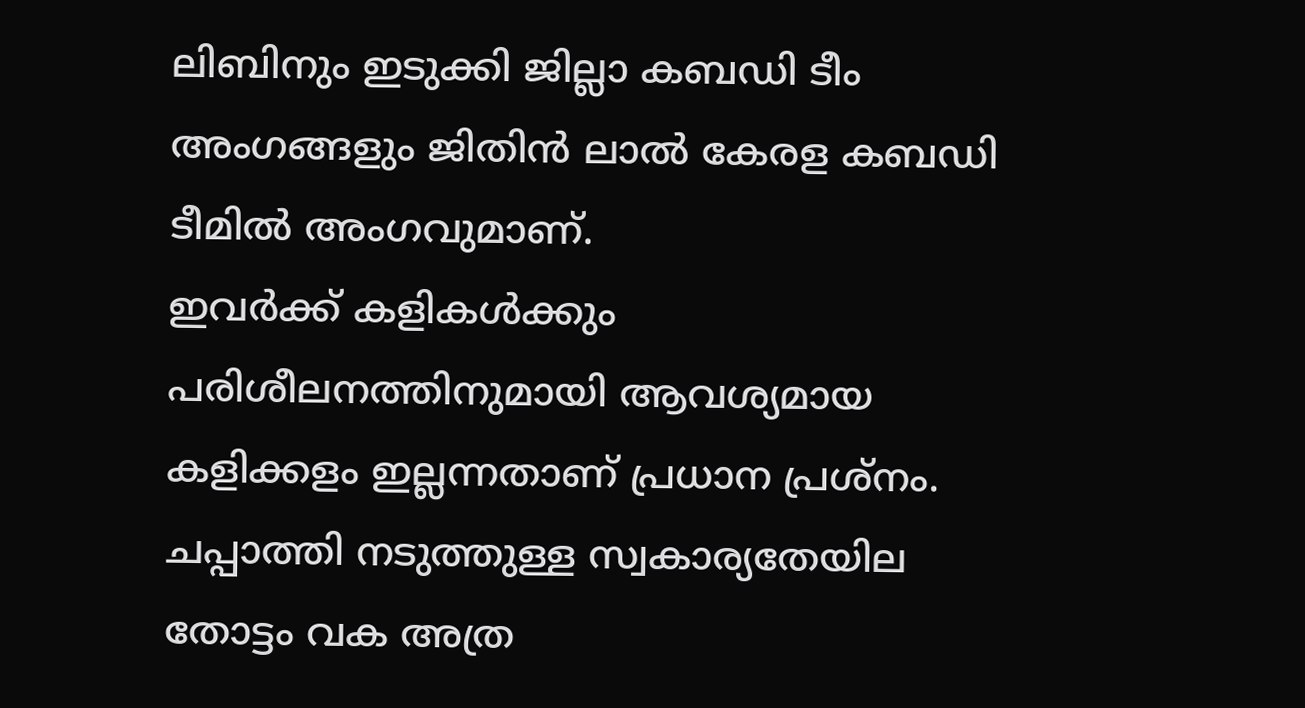ലിബിനും ഇടുക്കി ജില്ലാ കബഡി ടീം അംഗങ്ങളും ജിതിൻ ലാൽ കേരള കബഡി ടീമിൽ അംഗവുമാണ്.
ഇവർക്ക് കളികൾക്കും പരിശീലനത്തിനുമായി ആവശ്യമായ കളിക്കളം ഇല്ലന്നതാണ് പ്രധാന പ്രശ്നം.
ചപ്പാത്തി നടുത്തുള്ള സ്വകാര്യതേയില തോട്ടം വക അത്ര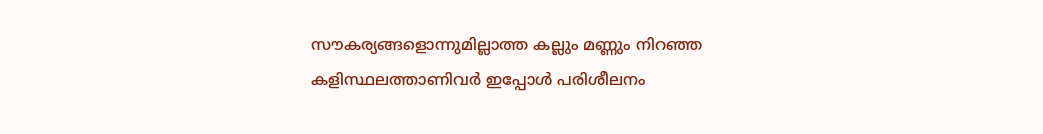സൗകര്യങ്ങളൊന്നുമില്ലാത്ത കല്ലും മണ്ണും നിറഞ്ഞ കളിസ്ഥലത്താണിവർ ഇപ്പോൾ പരിശീലനം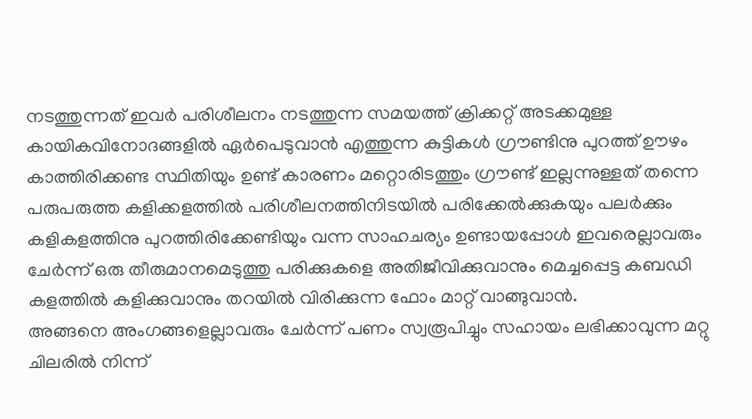നടത്തുന്നത് ഇവർ പരിശീലനം നടത്തുന്ന സമയത്ത് ക്രിക്കറ്റ് അടക്കമുള്ള കായികവിനോദങ്ങളിൽ ഏർപെടുവാൻ എത്തുന്ന കുട്ടികൾ ഗ്രൗണ്ടിനു പുറത്ത് ഊഴം കാത്തിരിക്കണ്ട സ്ഥിതിയും ഉണ്ട് കാരണം മറ്റൊരിടത്തും ഗ്രൗണ്ട് ഇല്ലന്നുള്ളത് തന്നെ
പരുപരുത്ത കളിക്കളത്തിൽ പരിശീലനത്തിനിടയിൽ പരിക്കേൽക്കുകയും പലർക്കും കളികളത്തിനു പുറത്തിരിക്കേണ്ടിയും വന്ന സാഹചര്യം ഉണ്ടായപ്പോൾ ഇവരെല്ലാവരും ചേർന്ന് ഒരു തീരുമാനമെടുത്തു പരിക്കുകളെ അതിജീവിക്കുവാനും മെച്ചപ്പെട്ട കബഡി കളത്തിൽ കളിക്കുവാനും തറയിൽ വിരിക്കുന്ന ഫോം മാറ്റ് വാങ്ങുവാൻ.
അങ്ങനെ അംഗങ്ങളെല്ലാവരും ചേർന്ന് പണം സ്വരൂപിച്ചും സഹായം ലഭിക്കാവുന്ന മറ്റു ചിലരിൽ നിന്ന്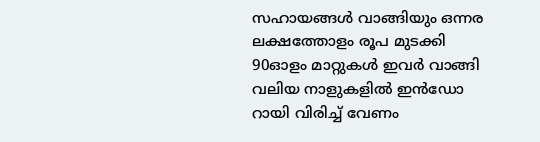സഹായങ്ങൾ വാങ്ങിയും ഒന്നര ലക്ഷത്തോളം രൂപ മുടക്കി 90ഓളം മാറ്റുകൾ ഇവർ വാങ്ങി വലിയ നാളുകളിൽ ഇൻഡോ റായി വിരിച്ച് വേണം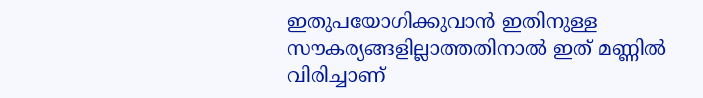ഇതുപയോഗിക്കുവാൻ ഇതിനുള്ള സൗകര്യങ്ങളില്ലാത്തതിനാൽ ഇത് മണ്ണിൽ വിരിച്ചാണ്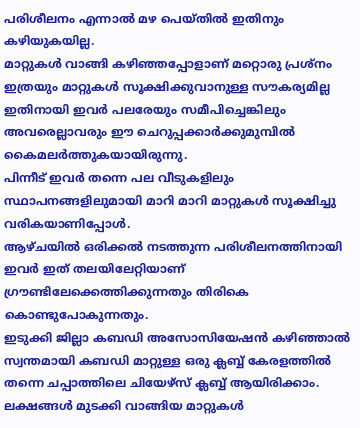പരിശീലനം എന്നാൽ മഴ പെയ്തിൽ ഇതിനും കഴിയുകയില്ല.
മാറ്റുകൾ വാങ്ങി കഴിഞ്ഞപ്പോളാണ് മറ്റൊരു പ്രശ്നം ഇത്രയും മാറ്റുകൾ സൂക്ഷിക്കുവാനുള്ള സൗകര്യമില്ല ഇതിനായി ഇവർ പലരേയും സമീപിച്ചെങ്കിലും അവരെല്ലാവരും ഈ ചെറുപ്പക്കാർക്കുമുമ്പിൽ കൈമലർത്തുകയായിരുന്നു.
പിന്നീട് ഇവർ തന്നെ പല വീടുകളിലും സ്ഥാപനങ്ങളിലുമായി മാറി മാറി മാറ്റുകൾ സൂക്ഷിച്ചു വരികയാണിപ്പോൾ.
ആഴ്ചയിൽ ഒരിക്കൽ നടത്തുന്ന പരിശീലനത്തിനായി ഇവർ ഇത് തലയിലേറ്റിയാണ് ഗ്രൗണ്ടിലേക്കെത്തിക്കുന്നതും തിരികെ കൊണ്ടുപോകുന്നതും.
ഇടുക്കി ജില്ലാ കബഡി അസോസിയേഷൻ കഴിഞ്ഞാൽ സ്വന്തമായി കബഡി മാറ്റുള്ള ഒരു ക്ലബ്ബ് കേരളത്തിൽ തന്നെ ചപ്പാത്തിലെ ചിയേഴ്സ് ക്ലബ്ബ് ആയിരിക്കാം.
ലക്ഷങ്ങൾ മുടക്കി വാങ്ങിയ മാറ്റുകൾ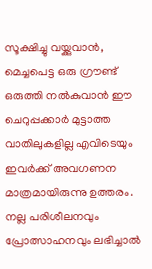സൂക്ഷിച്ചു വയ്ക്കുവാൻ, മെച്ചപെട്ട ഒരു ഗ്രൗണ്ട് ഒരുത്തി നൽകുവാൻ ഈ ചെറുപ്പക്കാർ മുട്ടാത്ത വാതിലുകളില്ല എവിടെയും ഇവർക്ക് അവഗണന മാത്രമായിരുന്നു ഉത്തരം.
നല്ല പരിശീലനവും പ്രോത്സാഹനവും ലഭിച്ചാൽ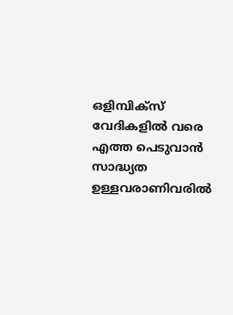ഒളിമ്പിക്സ് വേദികളിൽ വരെ എത്ത പെടുവാൻ സാദ്ധ്യത ഉള്ളവരാണിവരിൽ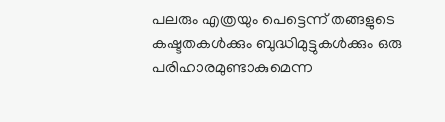പലരും എത്രയും പെട്ടെന്ന് തങ്ങളുടെ കഷ്ടതകൾക്കും ബുദ്ധിമുട്ടുകൾക്കും ഒരു പരിഹാരമുണ്ടാകുമെന്ന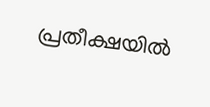പ്രതീക്ഷയിൽ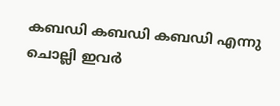കബഡി കബഡി കബഡി എന്നു ചൊല്ലി ഇവർ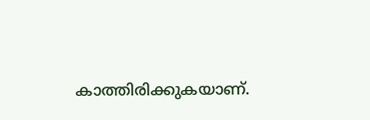കാത്തിരിക്കുകയാണ്.